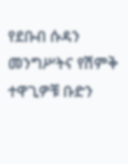የደቡብ ሱዳን መንግሥትና የሽምቅ ተዋጊዎቹ ቡድን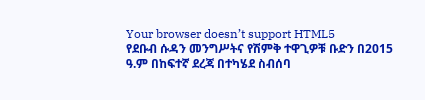Your browser doesn’t support HTML5
የደቡብ ሱዳን መንግሥትና የሽምቅ ተዋጊዎቹ ቡድን በ2015 ዓ.ም በከፍተኛ ደረጃ በተካሄደ ስብሰባ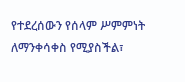የተደረሰውን የሰላም ሥምምነት ለማንቀሳቀስ የሚያስችል፣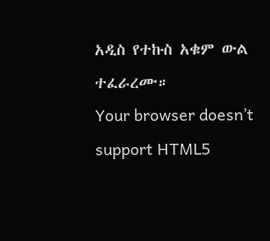አዲስ የተኩስ አቁም ውል ተፈራረሙ።
Your browser doesn’t support HTML5